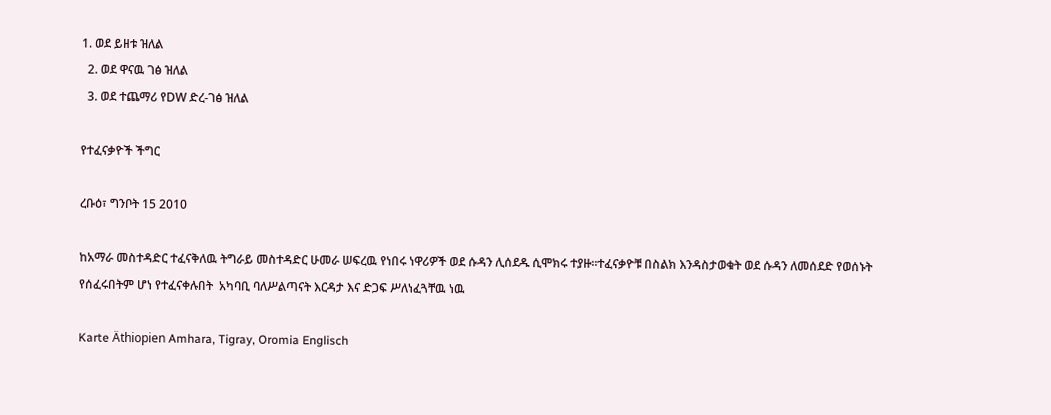1. ወደ ይዘቱ ዝለል
  2. ወደ ዋናዉ ገፅ ዝለል
  3. ወደ ተጨማሪ የDW ድረ-ገፅ ዝለል

የተፈናቃዮች ችግር

ረቡዕ፣ ግንቦት 15 2010

ከአማራ መስተዳድር ተፈናቅለዉ ትግራይ መስተዳድር ሁመራ ሠፍረዉ የነበሩ ነዋሪዎች ወደ ሱዳን ሊሰደዱ ሲሞክሩ ተያዙ።ተፈናቃዮቹ በስልክ እንዳስታወቁት ወደ ሱዳን ለመሰደድ የወሰኑት የሰፈሩበትም ሆነ የተፈናቀሉበት  አካባቢ ባለሥልጣናት እርዳታ እና ድጋፍ ሥለነፈጓቸዉ ነዉ

Karte Äthiopien Amhara, Tigray, Oromia Englisch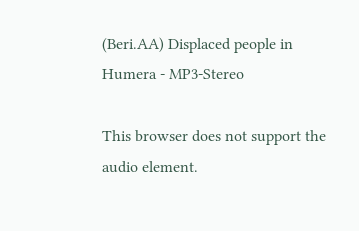(Beri.AA) Displaced people in Humera - MP3-Stereo

This browser does not support the audio element.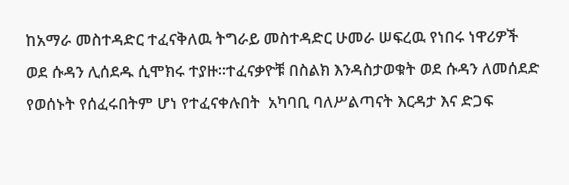ከአማራ መስተዳድር ተፈናቅለዉ ትግራይ መስተዳድር ሁመራ ሠፍረዉ የነበሩ ነዋሪዎች ወደ ሱዳን ሊሰደዱ ሲሞክሩ ተያዙ።ተፈናቃዮቹ በስልክ እንዳስታወቁት ወደ ሱዳን ለመሰደድ የወሰኑት የሰፈሩበትም ሆነ የተፈናቀሉበት  አካባቢ ባለሥልጣናት እርዳታ እና ድጋፍ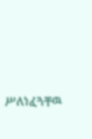ሥለነፈጓቸዉ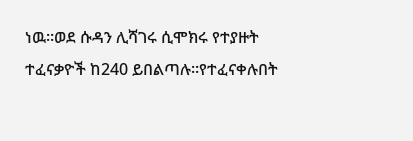ነዉ።ወደ ሱዳን ሊሻገሩ ሲሞክሩ የተያዙት ተፈናቃዮች ከ240 ይበልጣሉ።የተፈናቀሉበት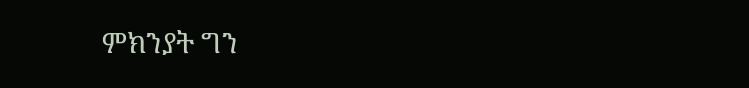ምክንያት ግን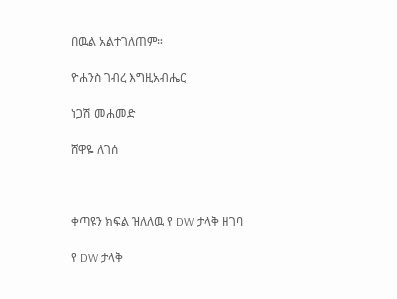በዉል አልተገለጠም።

ዮሐንስ ገብረ እግዚአብሔር

ነጋሽ መሐመድ

ሸዋዬ ለገሰ



ቀጣዩን ክፍል ዝለለዉ የ DW ታላቅ ዘገባ

የ DW ታላቅ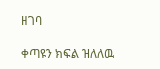ዘገባ

ቀጣዩን ክፍል ዝለለዉ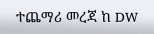ተጨማሪ መረጃ ከ DW